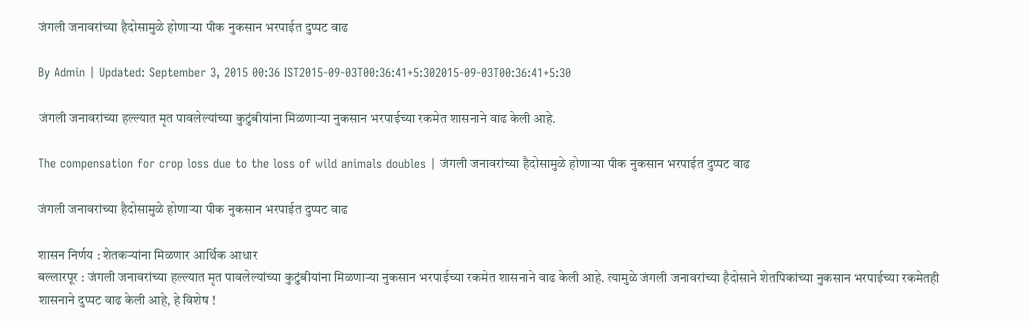जंगली जनावरांच्या हैदोसामुळे होणाऱ्या पीक नुकसान भरपाईत दुप्पट वाढ

By Admin | Updated: September 3, 2015 00:36 IST2015-09-03T00:36:41+5:302015-09-03T00:36:41+5:30

जंगली जनावरांच्या हल्ल्यात मृत पावलेल्यांच्या कुटुंबीयांना मिळणाऱ्या नुकसान भरपाईच्या रकमेत शासनाने वाढ केली आहे.

The compensation for crop loss due to the loss of wild animals doubles | जंगली जनावरांच्या हैदोसामुळे होणाऱ्या पीक नुकसान भरपाईत दुप्पट वाढ

जंगली जनावरांच्या हैदोसामुळे होणाऱ्या पीक नुकसान भरपाईत दुप्पट वाढ

शासन निर्णय : शेतकऱ्यांना मिळणार आर्थिक आधार
बल्लारपूर : जंगली जनावरांच्या हल्ल्यात मृत पावलेल्यांच्या कुटुंबीयांना मिळणाऱ्या नुकसान भरपाईच्या रकमेत शासनाने वाढ केली आहे. त्यामुळे जंगली जनावरांच्या हैदोसाने शेतपिकांच्या नुकसान भरपाईच्या रकमेतही शासनाने दुप्पट वाढ केली आहे, हे विशेष !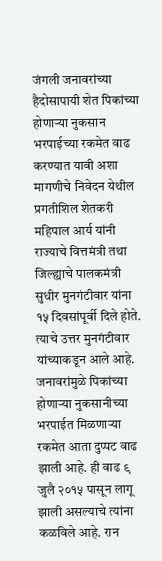जंगली जनावरांच्या हैदोसापायी शेत पिकांच्या होणाऱ्या नुकसान भरपाईच्या रकमेत वाढ करण्यात यावी अशा मागणीचे निवेदन येथील प्रगतीशिल शेतकरी महिपाल आर्य यांनी राज्याचे वित्तमंत्री तथा जिल्ह्याचे पालकमंत्री सुधीर मुनगंटीवार यांना १५ दिवसांपूर्वी दिले होते. त्याचे उत्तर मुनगंटीवार यांच्याकडून आले आहे. जनावरांमुळे पिकांच्या होणाऱ्या नुकसानीच्या भरपाईत मिळणाऱ्या रकमेत आता दुप्पट वाढ झाली आहे. ही वाढ ९ जुलै २०१५ पासून लागू झाली असल्याचे त्यांना कळविले आहे. रान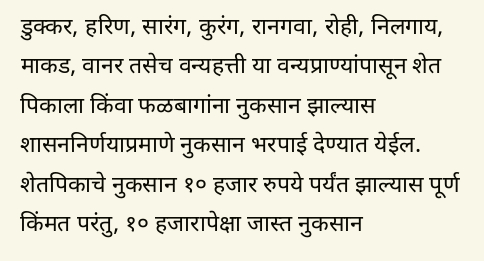डुक्कर, हरिण, सारंग, कुरंग, रानगवा, रोही, निलगाय, माकड, वानर तसेच वन्यहत्ती या वन्यप्राण्यांपासून शेत पिकाला किंवा फळबागांना नुकसान झाल्यास शासननिर्णयाप्रमाणे नुकसान भरपाई देण्यात येईल.
शेतपिकाचे नुकसान १० हजार रुपये पर्यंत झाल्यास पूर्ण किंमत परंतु, १० हजारापेक्षा जास्त नुकसान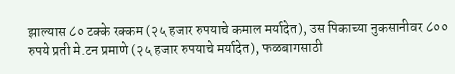झाल्यास ८० टक्के रक्कम (२५ हजार रुपयाचे कमाल मर्यादेत), उस पिकाच्या नुकसानीवर ८०० रुपये प्रती मे.टन प्रमाणे (२५ हजार रुपयाचे मर्यादेत), फळबागसाठी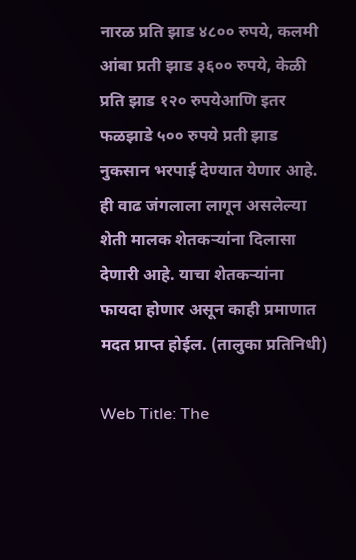नारळ प्रति झाड ४८०० रुपये, कलमी आंबा प्रती झाड ३६०० रुपये, केळी प्रति झाड १२० रुपयेआणि इतर फळझाडे ५०० रुपये प्रती झाड नुकसान भरपाई देण्यात येणार आहे. ही वाढ जंगलाला लागून असलेल्या शेती मालक शेतकऱ्यांना दिलासा देणारी आहे. याचा शेतकऱ्यांना फायदा होणार असून काही प्रमाणात मदत प्राप्त होईल. (तालुका प्रतिनिधी)

Web Title: The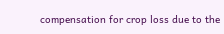compensation for crop loss due to the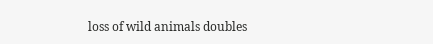loss of wild animals doubles